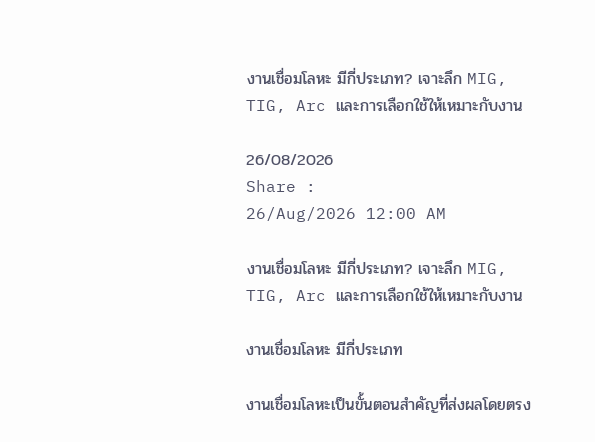งานเชื่อมโลหะ มีกี่ประเภท? เจาะลึก MIG, TIG, Arc และการเลือกใช้ให้เหมาะกับงาน

26/08/2026
Share :
26/Aug/2026 12:00 AM

งานเชื่อมโลหะ มีกี่ประเภท? เจาะลึก MIG, TIG, Arc และการเลือกใช้ให้เหมาะกับงาน

งานเชื่อมโลหะ มีกี่ประเภท

งานเชื่อมโลหะเป็นขั้นตอนสำคัญที่ส่งผลโดยตรง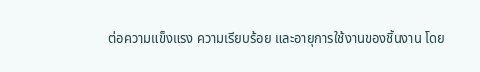ต่อความแข็งแรง ความเรียบร้อย และอายุการใช้งานของชิ้นงาน โดย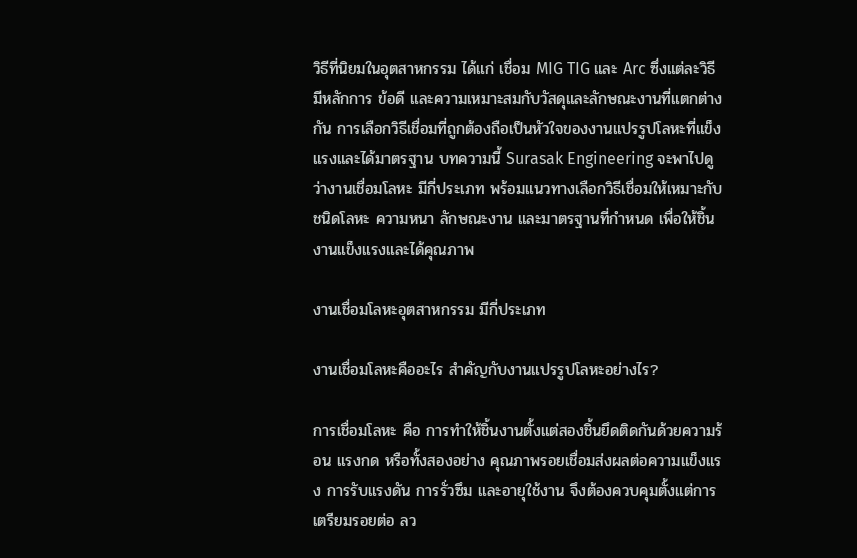วิธีที่นิยมในอุตสาหกรรม ได้แก่ เชื่อม MIG TIG และ Arc ซึ่งแต่ละวิธีมีหลักการ ข้อดี และความเหมาะสมกับวัสดุและลักษณะงานที่แตกต่างกัน การเลือกวิธีเชื่อมที่ถูกต้องถือเป็นหัวใจของงานแปรรูปโลหะที่แข็งแรงและได้มาตรฐาน บทความนี้ Surasak Engineering จะพาไปดูว่างานเชื่อมโลหะ มีกี่ประเภท พร้อมแนวทางเลือกวิธีเชื่อมให้เหมาะกับชนิดโลหะ ความหนา ลักษณะงาน และมาตรฐานที่กำหนด เพื่อให้ชิ้นงานแข็งแรงและได้คุณภาพ

งานเชื่อมโลหะอุตสาหกรรม มีกี่ประเภท

งานเชื่อมโลหะคืออะไร สำคัญกับงานแปรรูปโลหะอย่างไร?

การเชื่อมโลหะ คือ การทำให้ชิ้นงานตั้งแต่สองชิ้นยึดติดกันด้วยความร้อน แรงกด หรือทั้งสองอย่าง คุณภาพรอยเชื่อมส่งผลต่อความแข็งแรง การรับแรงดัน การรั่วซึม และอายุใช้งาน จึงต้องควบคุมตั้งแต่การเตรียมรอยต่อ ลว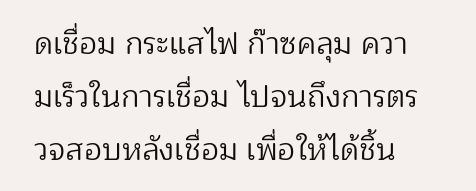ดเชื่อม กระแสไฟ ก๊าซคลุม ความเร็วในการเชื่อม ไปจนถึงการตรวจสอบหลังเชื่อม เพื่อให้ได้ชิ้น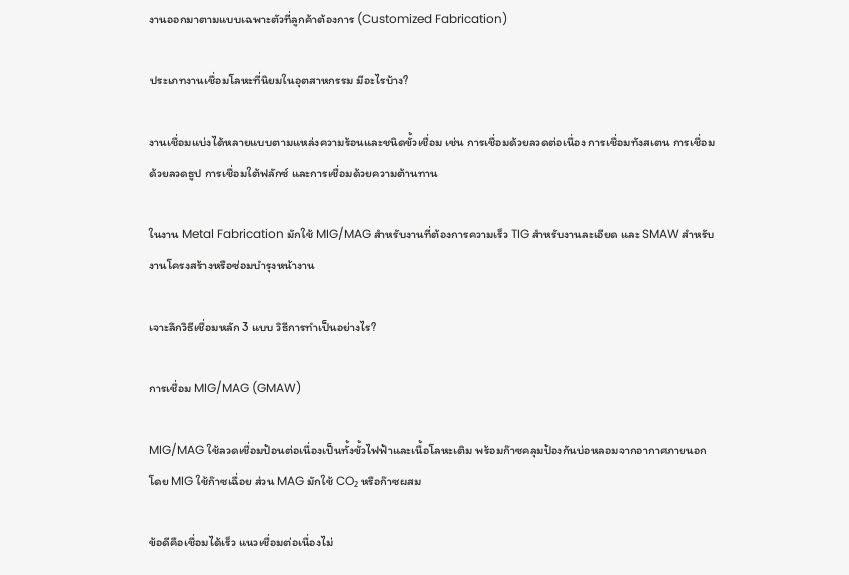งานออกมาตามแบบเฉพาะตัวที่ลูกค้าต้องการ (Customized Fabrication)

ประเภทงานเชื่อมโลหะที่นิยมในอุตสาหกรรม มีอะไรบ้าง?

งานเชื่อมแบ่งได้หลายแบบตามแหล่งความร้อนและชนิดขั้วเชื่อม เช่น การเชื่อมด้วยลวดต่อเนื่อง การเชื่อมทังสเตน การเชื่อมด้วยลวดธูป การเชื่อมใต้ฟลักซ์ และการเชื่อมด้วยความต้านทาน

ในงาน Metal Fabrication มักใช้ MIG/MAG สำหรับงานที่ต้องการความเร็ว TIG สำหรับงานละเอียด และ SMAW สำหรับงานโครงสร้างหรือซ่อมบำรุงหน้างาน

เจาะลึกวิธีเชื่อมหลัก 3 แบบ วิธีการทำเป็นอย่างไร?

การเชื่อม MIG/MAG (GMAW)

MIG/MAG ใช้ลวดเชื่อมป้อนต่อเนื่องเป็นทั้งขั้วไฟฟ้าและเนื้อโลหะเติม พร้อมก๊าซคลุมป้องกันบ่อหลอมจากอากาศภายนอก โดย MIG ใช้ก๊าซเฉื่อย ส่วน MAG มักใช้ CO₂ หรือก๊าซผสม

ข้อดีคือเชื่อมได้เร็ว แนวเชื่อมต่อเนื่องไม่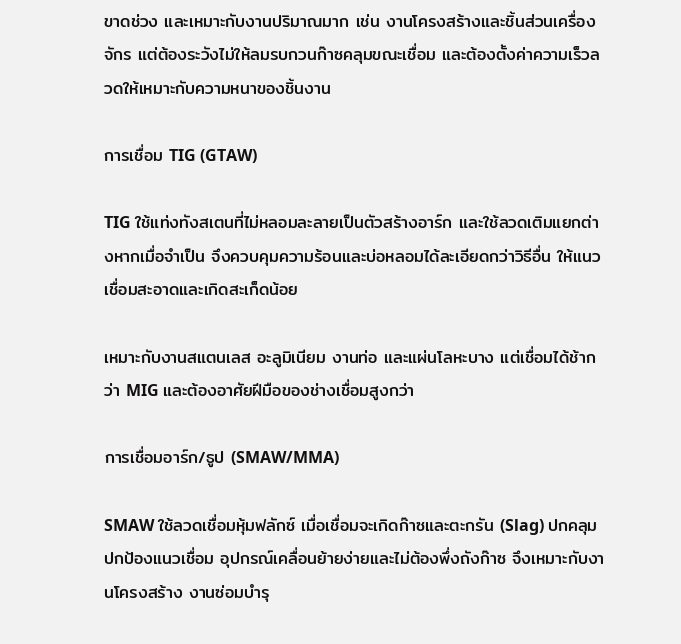ขาดช่วง และเหมาะกับงานปริมาณมาก เช่น งานโครงสร้างและชิ้นส่วนเครื่องจักร แต่ต้องระวังไม่ให้ลมรบกวนก๊าซคลุมขณะเชื่อม และต้องตั้งค่าความเร็วลวดให้เหมาะกับความหนาของชิ้นงาน

การเชื่อม TIG (GTAW)

TIG ใช้แท่งทังสเตนที่ไม่หลอมละลายเป็นตัวสร้างอาร์ก และใช้ลวดเติมแยกต่างหากเมื่อจำเป็น จึงควบคุมความร้อนและบ่อหลอมได้ละเอียดกว่าวิธีอื่น ให้แนวเชื่อมสะอาดและเกิดสะเก็ดน้อย

เหมาะกับงานสแตนเลส อะลูมิเนียม งานท่อ และแผ่นโลหะบาง แต่เชื่อมได้ช้ากว่า MIG และต้องอาศัยฝีมือของช่างเชื่อมสูงกว่า

การเชื่อมอาร์ก/ธูป (SMAW/MMA)

SMAW ใช้ลวดเชื่อมหุ้มฟลักซ์ เมื่อเชื่อมจะเกิดก๊าซและตะกรัน (Slag) ปกคลุมปกป้องแนวเชื่อม อุปกรณ์เคลื่อนย้ายง่ายและไม่ต้องพึ่งถังก๊าซ จึงเหมาะกับงานโครงสร้าง งานซ่อมบำรุ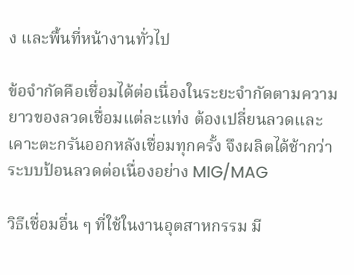ง และพื้นที่หน้างานทั่วไป

ข้อจำกัดคือเชื่อมได้ต่อเนื่องในระยะจำกัดตามความยาวของลวดเชื่อมแต่ละแท่ง ต้องเปลี่ยนลวดและเคาะตะกรันออกหลังเชื่อมทุกครั้ง จึงผลิตได้ช้ากว่าระบบป้อนลวดต่อเนื่องอย่าง MIG/MAG

วิธีเชื่อมอื่น ๆ ที่ใช้ในงานอุตสาหกรรม มี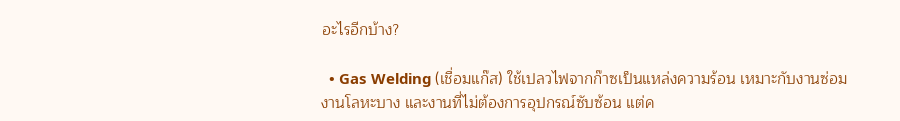อะไรอีกบ้าง?

  • Gas Welding (เชื่อมแก๊ส) ใช้เปลวไฟจากก๊าซเป็นแหล่งความร้อน เหมาะกับงานซ่อม งานโลหะบาง และงานที่ไม่ต้องการอุปกรณ์ซับซ้อน แต่ค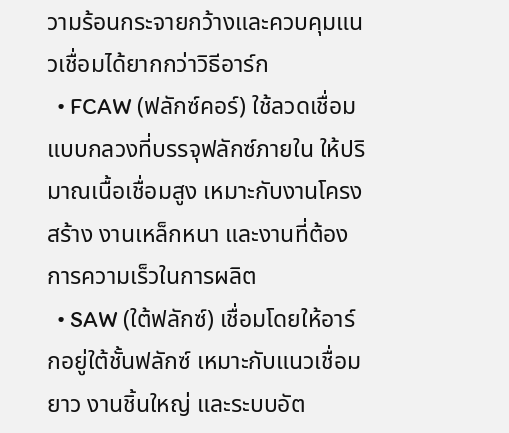วามร้อนกระจายกว้างและควบคุมแนวเชื่อมได้ยากกว่าวิธีอาร์ก
  • FCAW (ฟลักซ์คอร์) ใช้ลวดเชื่อมแบบกลวงที่บรรจุฟลักซ์ภายใน ให้ปริมาณเนื้อเชื่อมสูง เหมาะกับงานโครงสร้าง งานเหล็กหนา และงานที่ต้องการความเร็วในการผลิต
  • SAW (ใต้ฟลักซ์) เชื่อมโดยให้อาร์กอยู่ใต้ชั้นฟลักซ์ เหมาะกับแนวเชื่อมยาว งานชิ้นใหญ่ และระบบอัต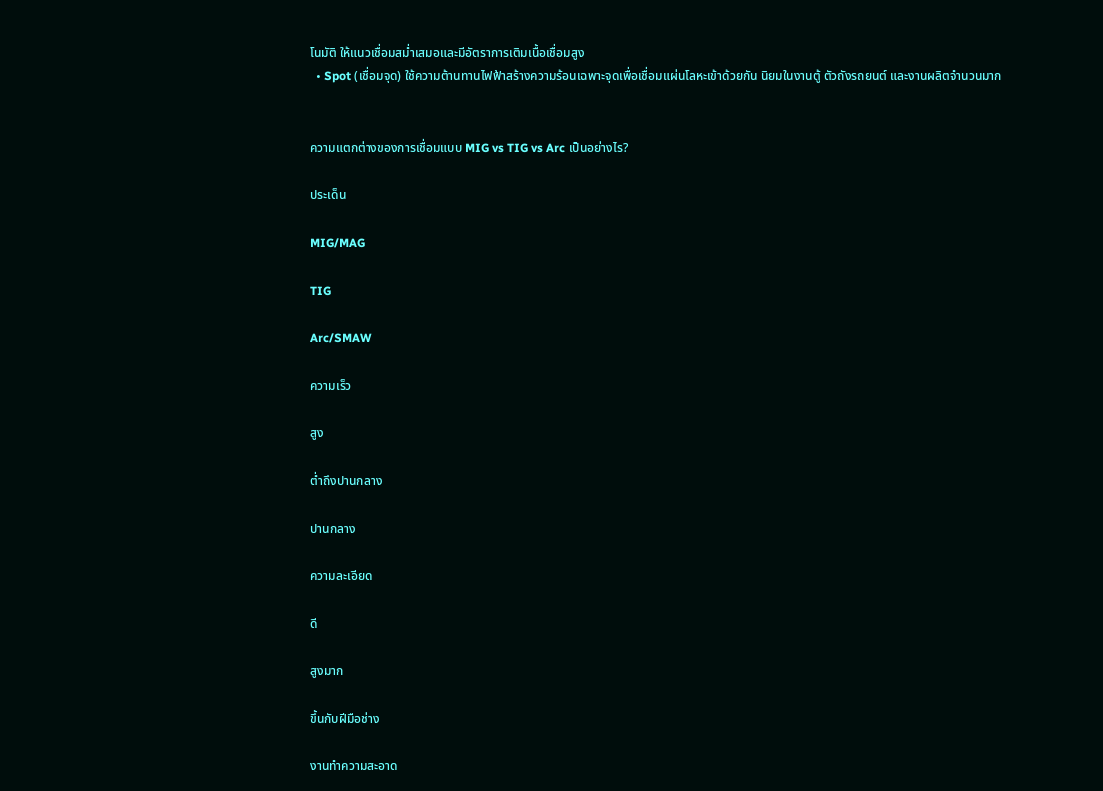โนมัติ ให้แนวเชื่อมสม่ำเสมอและมีอัตราการเติมเนื้อเชื่อมสูง
  • Spot (เชื่อมจุด) ใช้ความต้านทานไฟฟ้าสร้างความร้อนเฉพาะจุดเพื่อเชื่อมแผ่นโลหะเข้าด้วยกัน นิยมในงานตู้ ตัวถังรถยนต์ และงานผลิตจำนวนมาก


ความแตกต่างของการเชื่อมแบบ MIG vs TIG vs Arc เป็นอย่างไร?

ประเด็น

MIG/MAG

TIG

Arc/SMAW

ความเร็ว

สูง

ต่ำถึงปานกลาง

ปานกลาง

ความละเอียด

ดี

สูงมาก

ขึ้นกับฝีมือช่าง

งานทำความสะอาด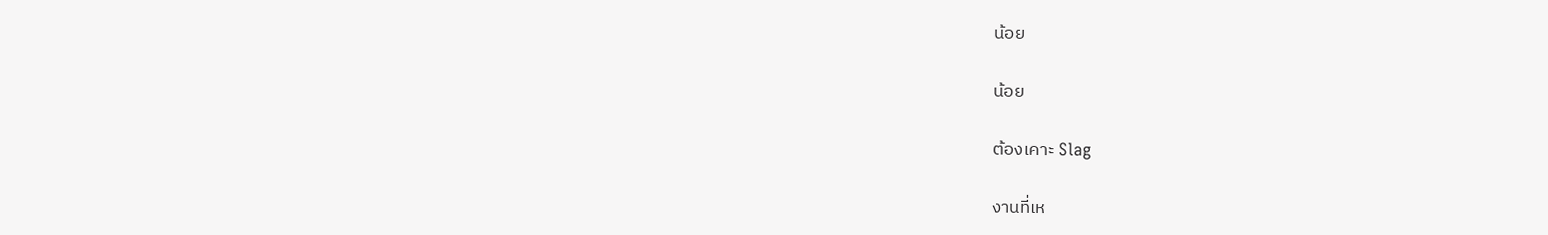น้อย

น้อย

ต้องเคาะ Slag

งานที่เห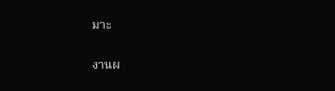มาะ

งานผ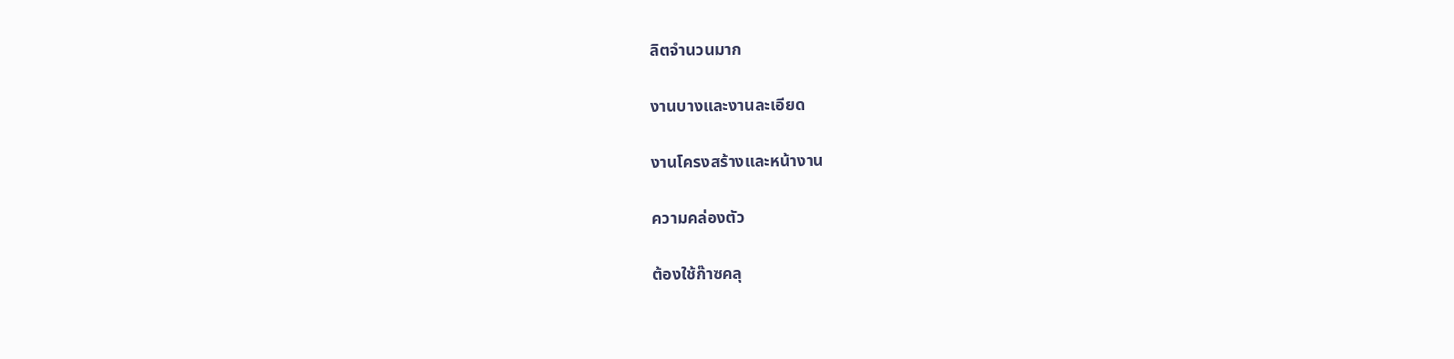ลิตจำนวนมาก

งานบางและงานละเอียด

งานโครงสร้างและหน้างาน

ความคล่องตัว

ต้องใช้ก๊าซคลุ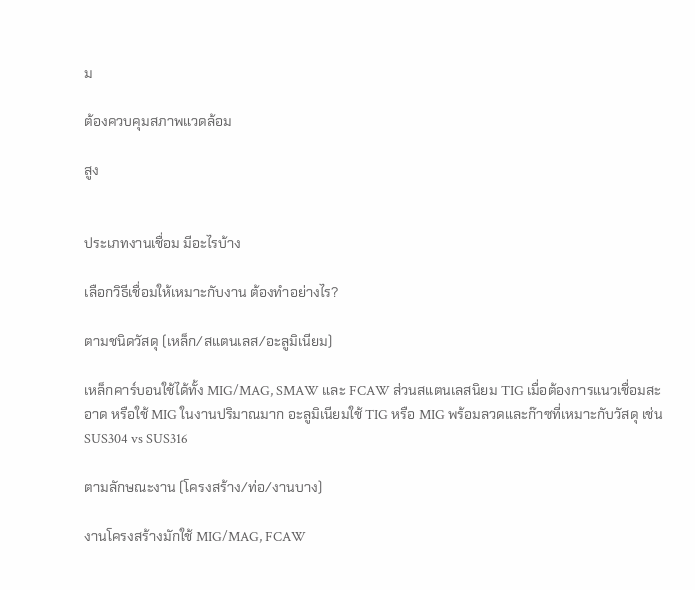ม

ต้องควบคุมสภาพแวดล้อม

สูง


ประเภทงานเชื่อม มีอะไรบ้าง

เลือกวิธีเชื่อมให้เหมาะกับงาน ต้องทำอย่างไร?

ตามชนิดวัสดุ (เหล็ก/สแตนเลส/อะลูมิเนียม)

เหล็กคาร์บอนใช้ได้ทั้ง MIG/MAG, SMAW และ FCAW ส่วนสแตนเลสนิยม TIG เมื่อต้องการแนวเชื่อมสะอาด หรือใช้ MIG ในงานปริมาณมาก อะลูมิเนียมใช้ TIG หรือ MIG พร้อมลวดและก๊าซที่เหมาะกับวัสดุ เช่น SUS304 vs SUS316

ตามลักษณะงาน (โครงสร้าง/ท่อ/งานบาง)

งานโครงสร้างมักใช้ MIG/MAG, FCAW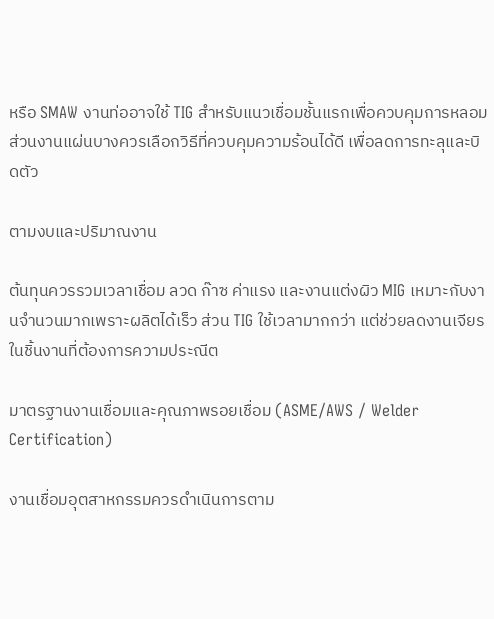หรือ SMAW งานท่ออาจใช้ TIG สำหรับแนวเชื่อมชั้นแรกเพื่อควบคุมการหลอม ส่วนงานแผ่นบางควรเลือกวิธีที่ควบคุมความร้อนได้ดี เพื่อลดการทะลุและบิดตัว

ตามงบและปริมาณงาน

ต้นทุนควรรวมเวลาเชื่อม ลวด ก๊าซ ค่าแรง และงานแต่งผิว MIG เหมาะกับงานจำนวนมากเพราะผลิตได้เร็ว ส่วน TIG ใช้เวลามากกว่า แต่ช่วยลดงานเจียรในชิ้นงานที่ต้องการความประณีต

มาตรฐานงานเชื่อมและคุณภาพรอยเชื่อม (ASME/AWS / Welder Certification)

งานเชื่อมอุตสาหกรรมควรดำเนินการตาม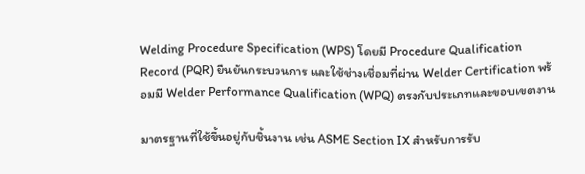Welding Procedure Specification (WPS) โดยมี Procedure Qualification Record (PQR) ยืนยันกระบวนการ และใช้ช่างเชื่อมที่ผ่าน Welder Certification พร้อมมี Welder Performance Qualification (WPQ) ตรงกับประเภทและขอบเขตงาน

มาตรฐานที่ใช้ขึ้นอยู่กับชิ้นงาน เช่น ASME Section IX สำหรับการรับ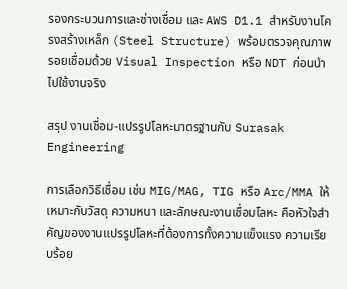รองกระบวนการและช่างเชื่อม และ AWS D1.1 สำหรับงานโครงสร้างเหล็ก (Steel Structure) พร้อมตรวจคุณภาพรอยเชื่อมด้วย Visual Inspection หรือ NDT ก่อนนำไปใช้งานจริง

สรุป งานเชื่อม-แปรรูปโลหะมาตรฐานกับ Surasak Engineering

การเลือกวิธีเชื่อม เช่น MIG/MAG, TIG หรือ Arc/MMA ให้เหมาะกับวัสดุ ความหนา และลักษณะงานเชื่อมโลหะ คือหัวใจสำคัญของงานแปรรูปโลหะที่ต้องการทั้งความแข็งแรง ความเรียบร้อย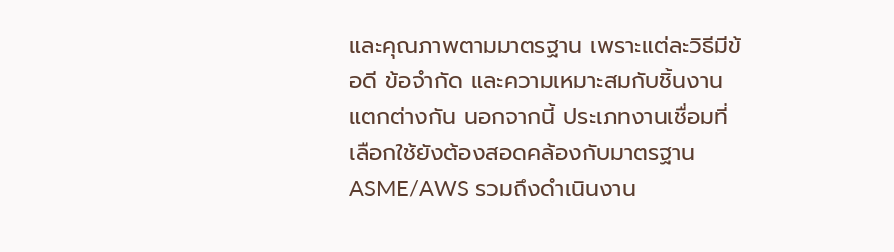และคุณภาพตามมาตรฐาน เพราะแต่ละวิธีมีข้อดี ข้อจำกัด และความเหมาะสมกับชิ้นงานแตกต่างกัน นอกจากนี้ ประเภทงานเชื่อมที่เลือกใช้ยังต้องสอดคล้องกับมาตรฐาน ASME/AWS รวมถึงดำเนินงาน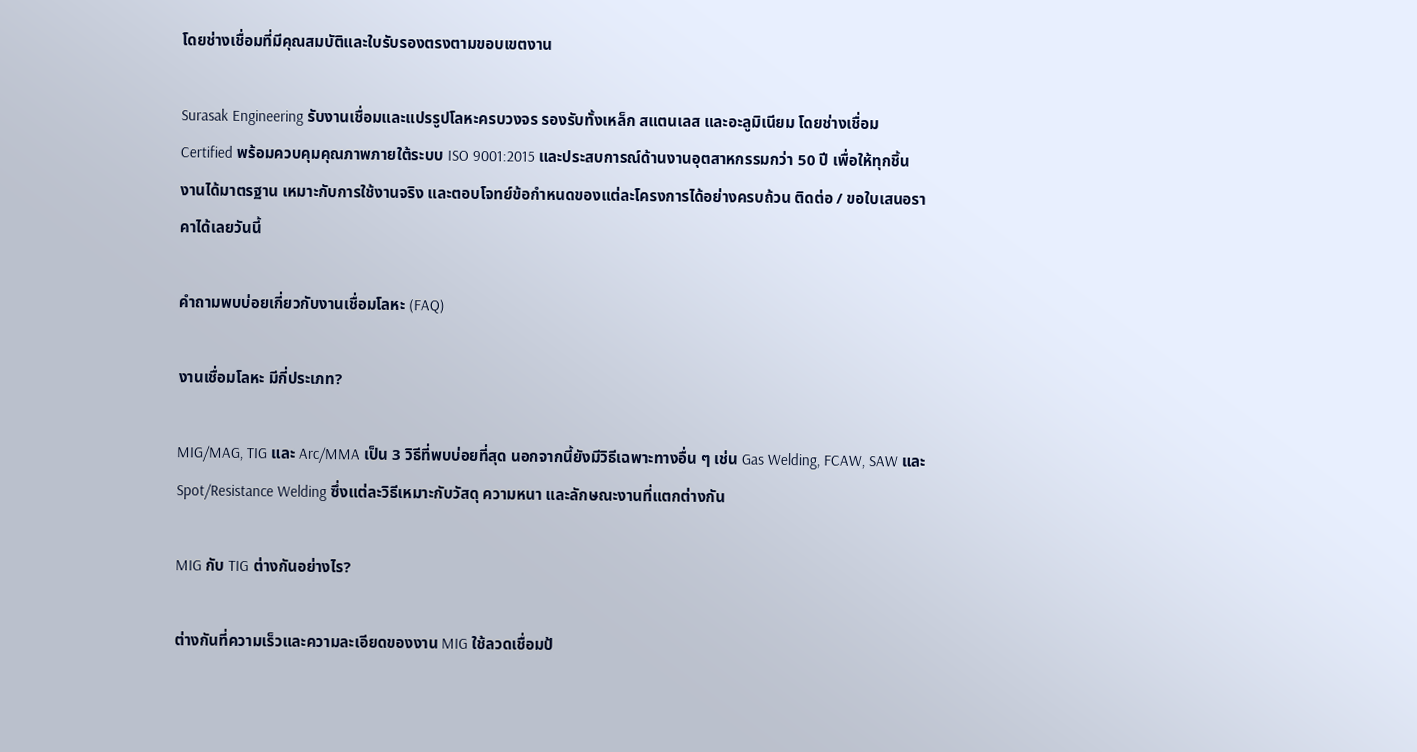โดยช่างเชื่อมที่มีคุณสมบัติและใบรับรองตรงตามขอบเขตงาน

Surasak Engineering รับงานเชื่อมและแปรรูปโลหะครบวงจร รองรับทั้งเหล็ก สแตนเลส และอะลูมิเนียม โดยช่างเชื่อม Certified พร้อมควบคุมคุณภาพภายใต้ระบบ ISO 9001:2015 และประสบการณ์ด้านงานอุตสาหกรรมกว่า 50 ปี เพื่อให้ทุกชิ้นงานได้มาตรฐาน เหมาะกับการใช้งานจริง และตอบโจทย์ข้อกำหนดของแต่ละโครงการได้อย่างครบถ้วน ติดต่อ / ขอใบเสนอราคาได้เลยวันนี้

คำถามพบบ่อยเกี่ยวกับงานเชื่อมโลหะ (FAQ)

งานเชื่อมโลหะ มีกี่ประเภท?

MIG/MAG, TIG และ Arc/MMA เป็น 3 วิธีที่พบบ่อยที่สุด นอกจากนี้ยังมีวิธีเฉพาะทางอื่น ๆ เช่น Gas Welding, FCAW, SAW และ Spot/Resistance Welding ซึ่งแต่ละวิธีเหมาะกับวัสดุ ความหนา และลักษณะงานที่แตกต่างกัน

MIG กับ TIG ต่างกันอย่างไร?

ต่างกันที่ความเร็วและความละเอียดของงาน MIG ใช้ลวดเชื่อมป้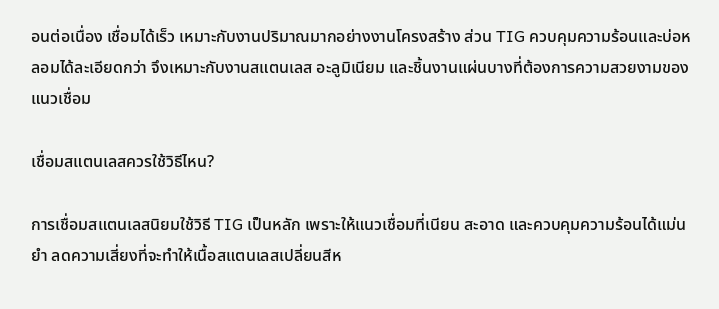อนต่อเนื่อง เชื่อมได้เร็ว เหมาะกับงานปริมาณมากอย่างงานโครงสร้าง ส่วน TIG ควบคุมความร้อนและบ่อหลอมได้ละเอียดกว่า จึงเหมาะกับงานสแตนเลส อะลูมิเนียม และชิ้นงานแผ่นบางที่ต้องการความสวยงามของแนวเชื่อม

เชื่อมสแตนเลสควรใช้วิธีไหน?

การเชื่อมสแตนเลสนิยมใช้วิธี TIG เป็นหลัก เพราะให้แนวเชื่อมที่เนียน สะอาด และควบคุมความร้อนได้แม่นยำ ลดความเสี่ยงที่จะทำให้เนื้อสแตนเลสเปลี่ยนสีห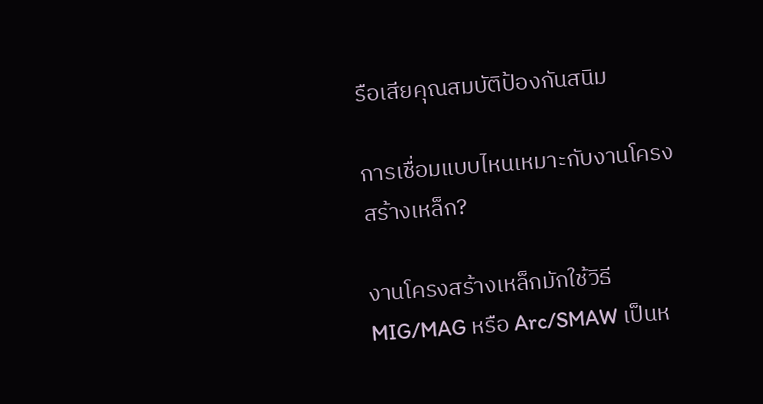รือเสียคุณสมบัติป้องกันสนิม

การเชื่อมแบบไหนเหมาะกับงานโครงสร้างเหล็ก?

งานโครงสร้างเหล็กมักใช้วิธี MIG/MAG หรือ Arc/SMAW เป็นห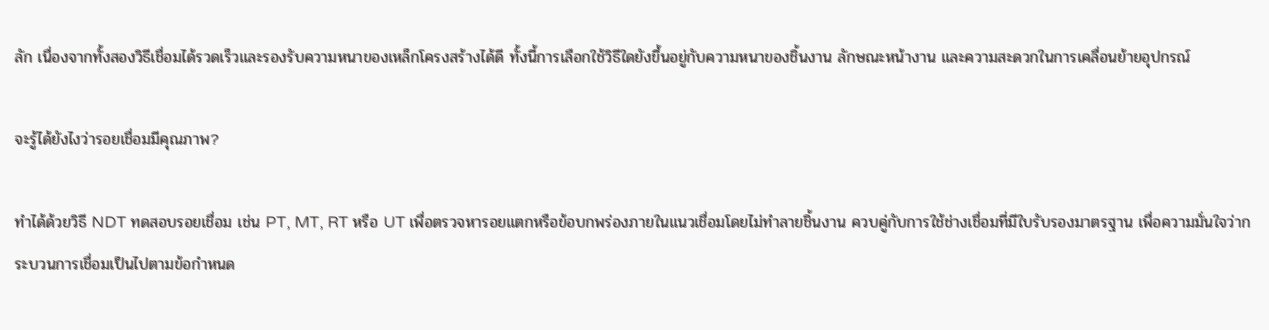ลัก เนื่องจากทั้งสองวิธีเชื่อมได้รวดเร็วและรองรับความหนาของเหล็กโครงสร้างได้ดี ทั้งนี้การเลือกใช้วิธีใดยังขึ้นอยู่กับความหนาของชิ้นงาน ลักษณะหน้างาน และความสะดวกในการเคลื่อนย้ายอุปกรณ์

จะรู้ได้ยังไงว่ารอยเชื่อมมีคุณภาพ?

ทำได้ด้วยวิธี NDT ทดสอบรอยเชื่อม เช่น PT, MT, RT หรือ UT เพื่อตรวจหารอยแตกหรือข้อบกพร่องภายในแนวเชื่อมโดยไม่ทำลายชิ้นงาน ควบคู่กับการใช้ช่างเชื่อมที่มีใบรับรองมาตรฐาน เพื่อความมั่นใจว่ากระบวนการเชื่อมเป็นไปตามข้อกำหนด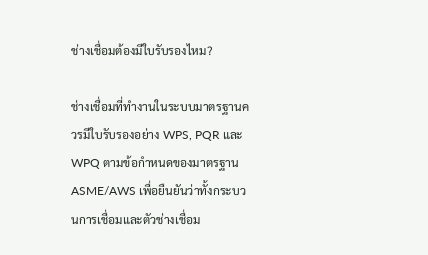ช่างเชื่อมต้องมีใบรับรองไหม?

ช่างเชื่อมที่ทำงานในระบบมาตรฐานควรมีใบรับรองอย่าง WPS, PQR และ WPQ ตามข้อกำหนดของมาตรฐาน ASME/AWS เพื่อยืนยันว่าทั้งกระบวนการเชื่อมและตัวช่างเชื่อม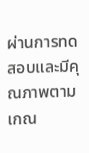ผ่านการทดสอบและมีคุณภาพตามเกณ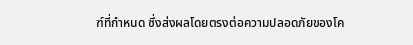ฑ์ที่กำหนด ซึ่งส่งผลโดยตรงต่อความปลอดภัยของโค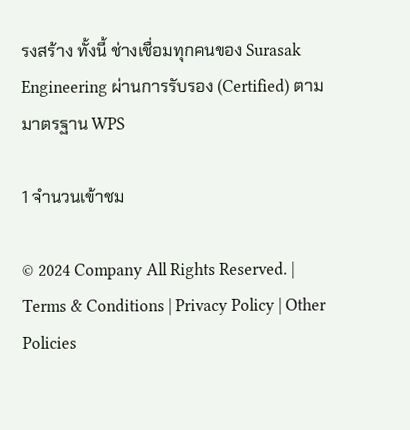รงสร้าง ทั้งนี้ ช่างเชื่อมทุกคนของ Surasak Engineering ผ่านการรับรอง (Certified) ตามมาตรฐาน WPS

1 จำนวนเข้าชม

© 2024 Company All Rights Reserved. | Terms & Conditions | Privacy Policy | Other Policies